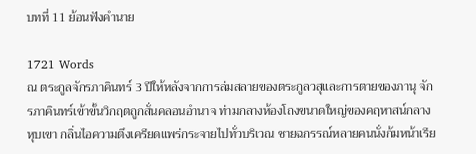บทที่ 11 ย้อนฟังคำนาย

1721 Words
ณ ตระกูลจักรภาคินทร์ 3 ปีให้หลังจากการล่มสลายของตระกูลวสุและการตายของภานุ จักรภาคินทร์เข้าขั้นวิกฤตถูกสั่นคลอนอำนาจ ท่ามกลางห้องโถงขนาดใหญ่ของคฤหาสน์กลางหุบเขา กลิ่นไอความตึงเครียดแพร่กระจายไปทั่วบริเวณ ชายฉกรรณ์หลายคนนั่งก้มหน้าเรีย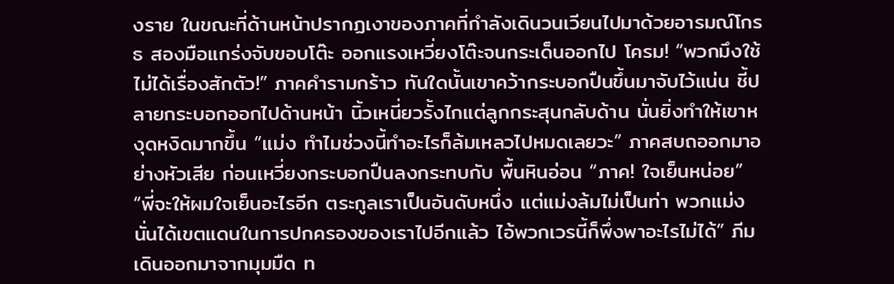งราย ในขณะที่ด้านหน้าปรากฏเงาของภาคที่กำลังเดินวนเวียนไปมาด้วยอารมณ์โกรธ สองมือแกร่งจับขอบโต๊ะ ออกแรงเหวี่ยงโต๊ะจนกระเด็นออกไป โครม! “พวกมึงใช้ไม่ได้เรื่องสักตัว!” ภาคคำรามกร้าว ทันใดนั้นเขาคว้ากระบอกปืนขึ้นมาจับไว้แน่น ชี้ปลายกระบอกออกไปด้านหน้า นิ้วเหนี่ยวรั้งไกแต่ลูกกระสุนกลับด้าน นั่นยิ่งทำให้เขาหงุดหงิดมากขึ้น “แม่ง ทำไมช่วงนี้ทำอะไรก็ล้มเหลวไปหมดเลยวะ” ภาคสบถออกมาอย่างหัวเสีย ก่อนเหวี่ยงกระบอกปืนลงกระทบกับ พื้นหินอ่อน “ภาค! ใจเย็นหน่อย” “พี่จะให้ผมใจเย็นอะไรอีก ตระกูลเราเป็นอันดับหนึ่ง แต่แม่งล้มไม่เป็นท่า พวกแม่งนั่นได้เขตแดนในการปกครองของเราไปอีกแล้ว ไอ้พวกเวรนี้ก็พึ่งพาอะไรไม่ได้” ภีม เดินออกมาจากมุมมืด ท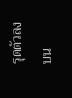รุดตัวลงบน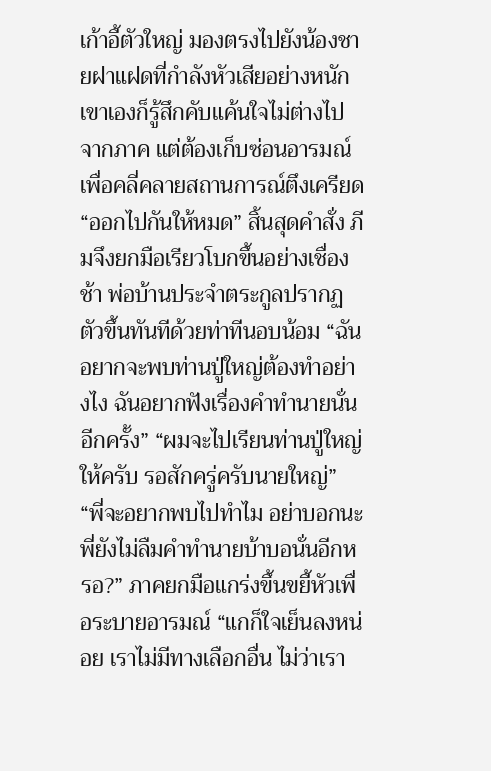เก้าอี้ตัวใหญ่ มองตรงไปยังน้องชายฝาแฝดที่กำลังหัวเสียอย่างหนัก เขาเองก็รู้สึกคับแค้นใจไม่ต่างไปจากภาค แต่ต้องเก็บซ่อนอารมณ์ เพื่อคลี่คลายสถานการณ์ตึงเครียด “ออกไปกันให้หมด” สิ้นสุดคำสั่ง ภีมจึงยกมือเรียวโบกขึ้นอย่างเชื่องช้า พ่อบ้านประจำตระกูลปรากฏตัวขึ้นทันทีด้วยท่าทีนอบน้อม “ฉันอยากจะพบท่านปู่ใหญ่ต้องทำอย่างไง ฉันอยากฟังเรื่องคำทำนายนั่นอีกครั้ง” “ผมจะไปเรียนท่านปู่ใหญ่ให้ครับ รอสักครู่ครับนายใหญ่” “พี่จะอยากพบไปทำไม อย่าบอกนะพี่ยังไม่ลืมคำทำนายบ้าบอนั่นอีกหรอ?” ภาคยกมือแกร่งขึ้นขยี้หัวเพื่อระบายอารมณ์ “แกก็ใจเย็นลงหน่อย เราไม่มีทางเลือกอื่น ไม่ว่าเรา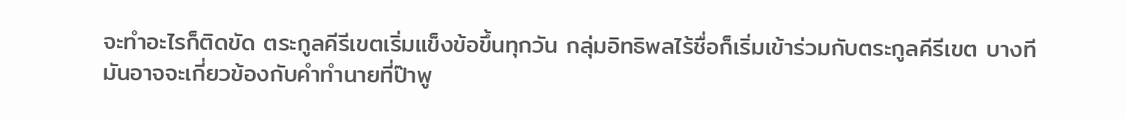จะทำอะไรก็ติดขัด ตระกูลคีรีเขตเริ่มแข็งข้อขึ้นทุกวัน กลุ่มอิทธิพลไร้ชื่อก็เริ่มเข้าร่วมกับตระกูลคีรีเขต บางทีมันอาจจะเกี่ยวข้องกับคำทำนายที่ป๊าพู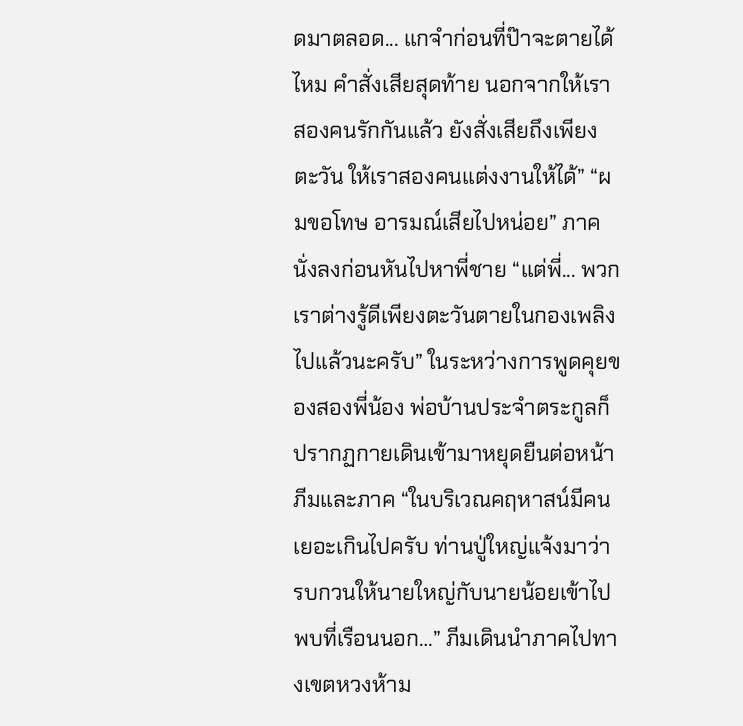ดมาตลอด... แกจำก่อนที่ป๊าจะตายได้ไหม คำสั่งเสียสุดท้าย นอกจากให้เราสองคนรักกันแล้ว ยังสั่งเสียถึงเพียงตะวัน ให้เราสองคนแต่งงานให้ได้” “ผมขอโทษ อารมณ์เสียไปหน่อย” ภาคนั่งลงก่อนหันไปหาพี่ชาย “แต่พี่... พวกเราต่างรู้ดีเพียงตะวันตายในกองเพลิงไปแล้วนะครับ” ในระหว่างการพูดคุยของสองพี่น้อง พ่อบ้านประจำตระกูลก็ปรากฏกายเดินเข้ามาหยุดยืนต่อหน้าภีมและภาค “ในบริเวณคฤหาสน์มีคนเยอะเกินไปครับ ท่านปู่ใหญ่แจ้งมาว่า รบกวนให้นายใหญ่กับนายน้อยเข้าไปพบที่เรือนนอก…” ภีมเดินนำภาคไปทางเขตหวงห้าม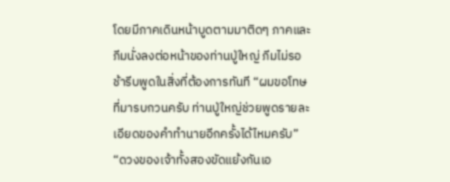โดยมีภาคเดินหน้าบูดตามมาติดๆ ภาคและภีมนั่งลงต่อหน้าของท่านปู่ใหญ่ ภีมไม่รอช้ารีบพูดในสิ่งที่ต้องการทันที “ผมขอโทษที่มารบกวนครับ ท่านปู่ใหญ่ช่วยพูดรายละเอียดของคำทำนายอีกครั้งได้ไหมครับ” “ดวงของเจ้าทั้งสองขัดแย้งกันเอ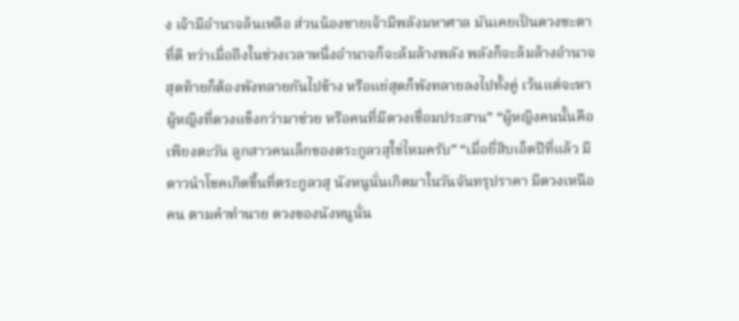ง เจ้ามีอำนาจล้นเหลือ ส่วนน้องชายเจ้ามีพลังมหาศาล มันเคยเป็นดวงชะตาที่ดี ทว่าเมื่อถึงในช่วงเวลาหนึ่งอำนาจก็จะล้มล้างพลัง พลังก็จะล้มล้างอำนาจ สุดท้ายก็ต้องพังทลายกันไปข้าง หรือแย่สุดก็พังทลายลงไปทั้งคู่ เว้นแต่จะหาผู้หญิงที่ดวงแข็งกว่ามาช่วย หรือคนที่มีดวงเชื่อมประสาน” “ผู้หญิงคนนั้นคือ เพียงตะวัน ลูกสาวคนเล็กของตระกูลวสุใช่ไหมครับ” “เมื่อยี่สิบเอ็ดปีที่แล้ว มีดาวนำโชคเกิดขึ้นที่ตระกูลวสุ นังหนูนั่นเกิดมาในวันจันทรุปราคา มีดวงเหนือคน ตามคำทำนาย ดวงของนังหนูนั่น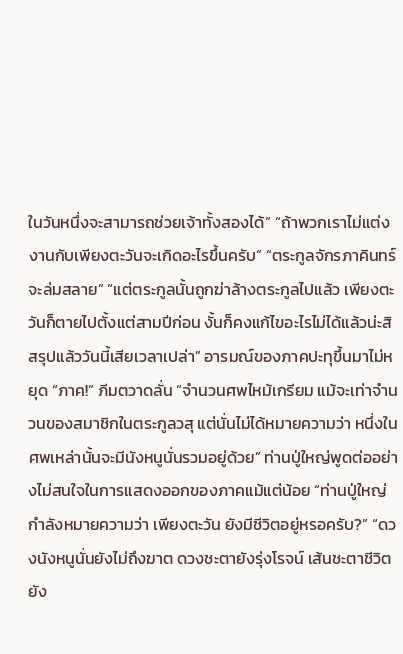ในวันหนึ่งจะสามารถช่วยเจ้าทั้งสองได้” “ถ้าพวกเราไม่แต่งงานกับเพียงตะวันจะเกิดอะไรขึ้นครับ” “ตระกูลจักรภาคินทร์จะล่มสลาย” “แต่ตระกูลนั้นถูกฆ่าล้างตระกูลไปแล้ว เพียงตะวันก็ตายไปตั้งแต่สามปีก่อน งั้นก็คงแก้ไขอะไรไม่ได้แล้วน่ะสิ สรุปแล้ววันนี้เสียเวลาเปล่า” อารมณ์ของภาคปะทุขึ้นมาไม่หยุด “ภาค!” ภีมตวาดลั่น “จำนวนศพไหม้เกรียม แม้จะเท่าจำนวนของสมาชิกในตระกูลวสุ แต่นั่นไม่ได้หมายความว่า หนึ่งในศพเหล่านั้นจะมีนังหนูนั่นรวมอยู่ด้วย” ท่านปู่ใหญ่พูดต่ออย่างไม่สนใจในการแสดงออกของภาคแม้แต่น้อย “ท่านปู่ใหญ่กำลังหมายความว่า เพียงตะวัน ยังมีชีวิตอยู่หรอครับ?” “ดวงนังหนูนั่นยังไม่ถึงฆาต ดวงชะตายังรุ่งโรจน์ เส้นชะตาชีวิตยัง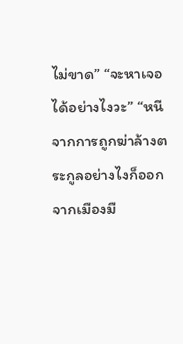ไม่ขาด” “จะหาเจอได้อย่างไงวะ” “หนีจากการถูกฆ่าล้างตระกูลอย่างไงก็ออกจากเมืองมื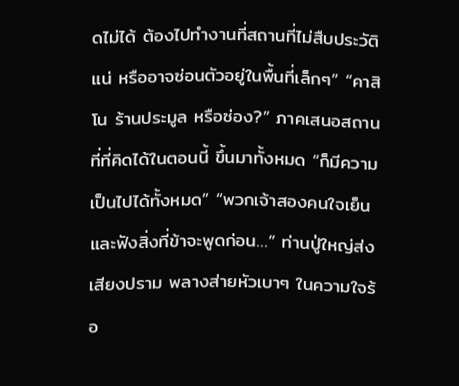ดไม่ได้ ต้องไปทำงานที่สถานที่ไม่สืบประวัติแน่ หรืออาจซ่อนตัวอยู่ในพื้นที่เล็กๆ” “คาสิโน ร้านประมูล หรือซ่อง?” ภาคเสนอสถานที่ที่คิดได้ในตอนนี้ ขึ้นมาทั้งหมด “ก็มีความเป็นไปได้ทั้งหมด” “พวกเจ้าสองคนใจเย็นและฟังสิ่งที่ข้าจะพูดก่อน…” ท่านปู่ใหญ่ส่งเสียงปราม พลางส่ายหัวเบาๆ ในความใจร้อ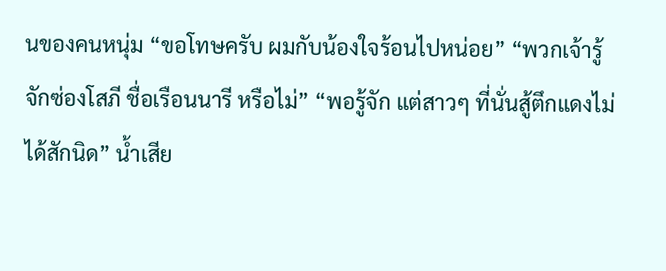นของคนหนุ่ม “ขอโทษครับ ผมกับน้องใจร้อนไปหน่อย” “พวกเจ้ารู้จักซ่องโสภี ชื่อเรือนนารี หรือไม่” “พอรู้จัก แต่สาวๆ ที่นั่นสู้ตึกแดงไม่ได้สักนิด” น้ำเสีย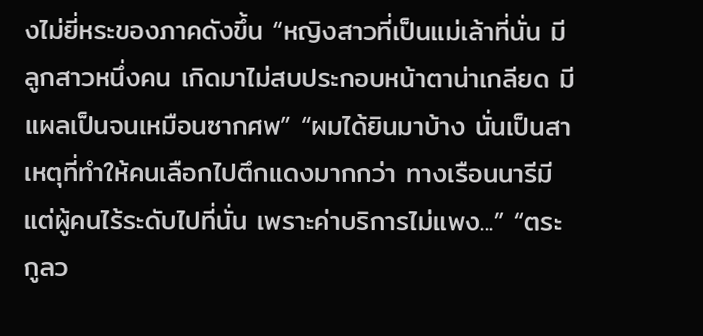งไม่ยี่หระของภาคดังขึ้น “หญิงสาวที่เป็นแม่เล้าที่นั่น มีลูกสาวหนึ่งคน เกิดมาไม่สบประกอบหน้าตาน่าเกลียด มีแผลเป็นจนเหมือนซากศพ” “ผมได้ยินมาบ้าง นั่นเป็นสาเหตุที่ทำให้คนเลือกไปตึกแดงมากกว่า ทางเรือนนารีมีแต่ผู้คนไร้ระดับไปที่นั่น เพราะค่าบริการไม่แพง...” “ตระกูลว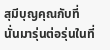สุมีบุญคุณกับที่นั่นมารุ่นต่อรุ่นในที่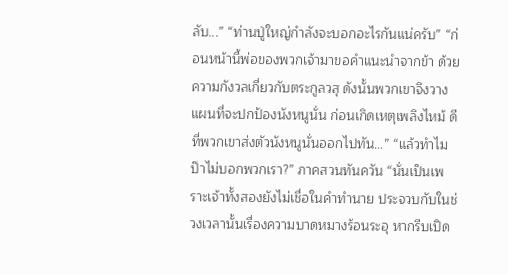ลับ...” “ท่านปู่ใหญ่กำลังจะบอกอะไรกันแน่ครับ” “ก่อนหน้านี้พ่อของพวกเจ้ามาขอคำแนะนำจากข้า ด้วยความกังวลเกี่ยวกับตระกูลวสุ ดังนั้นพวกเขาจึงวางแผนที่จะปกป้องนังหนูนั่น ก่อนเกิดเหตุเพลิงไหม้ ดีที่พวกเขาส่งตัวนังหนูนั่นออกไปทัน…” “แล้วทำไมป๊าไม่บอกพวกเรา?” ภาคสวนทันควัน “นั่นเป็นเพราะเจ้าทั้งสองยังไม่เชื่อในคำทำนาย ประจวบกับในช่วงเวลานั้นเรื่องความบาดหมางร้อนระอุ หากรีบเปิด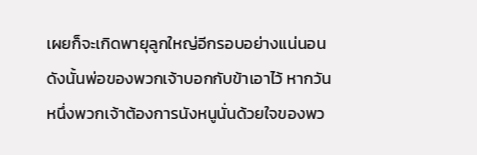เผยก็จะเกิดพายุลูกใหญ่อีกรอบอย่างแน่นอน ดังนั้นพ่อของพวกเจ้าบอกกับข้าเอาไว้ หากวันหนึ่งพวกเจ้าต้องการนังหนูนั่นด้วยใจของพว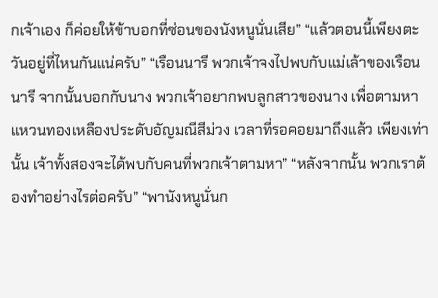กเจ้าเอง ก็ค่อยให้ข้าบอกที่ซ่อนของนังหนูนั่นเสีย” “แล้วตอนนี้เพียงตะวันอยู่ที่ไหนกันแน่ครับ” “เรือนนารี พวกเจ้าจงไปพบกับแม่เล้าของเรือนนารี จากนั้นบอกกับนาง พวกเจ้าอยากพบลูกสาวของนาง เพื่อตามหาแหวนทองเหลืองประดับอัญมณีสีม่วง เวลาที่รอคอยมาถึงแล้ว เพียงเท่านั้น เจ้าทั้งสองจะได้พบกับคนที่พวกเจ้าตามหา” “หลังจากนั้น พวกเราต้องทำอย่างไรต่อครับ” “พานังหนูนั่นก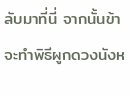ลับมาที่นี่ จากนั้นข้าจะทำพิธีผูกดวงนังห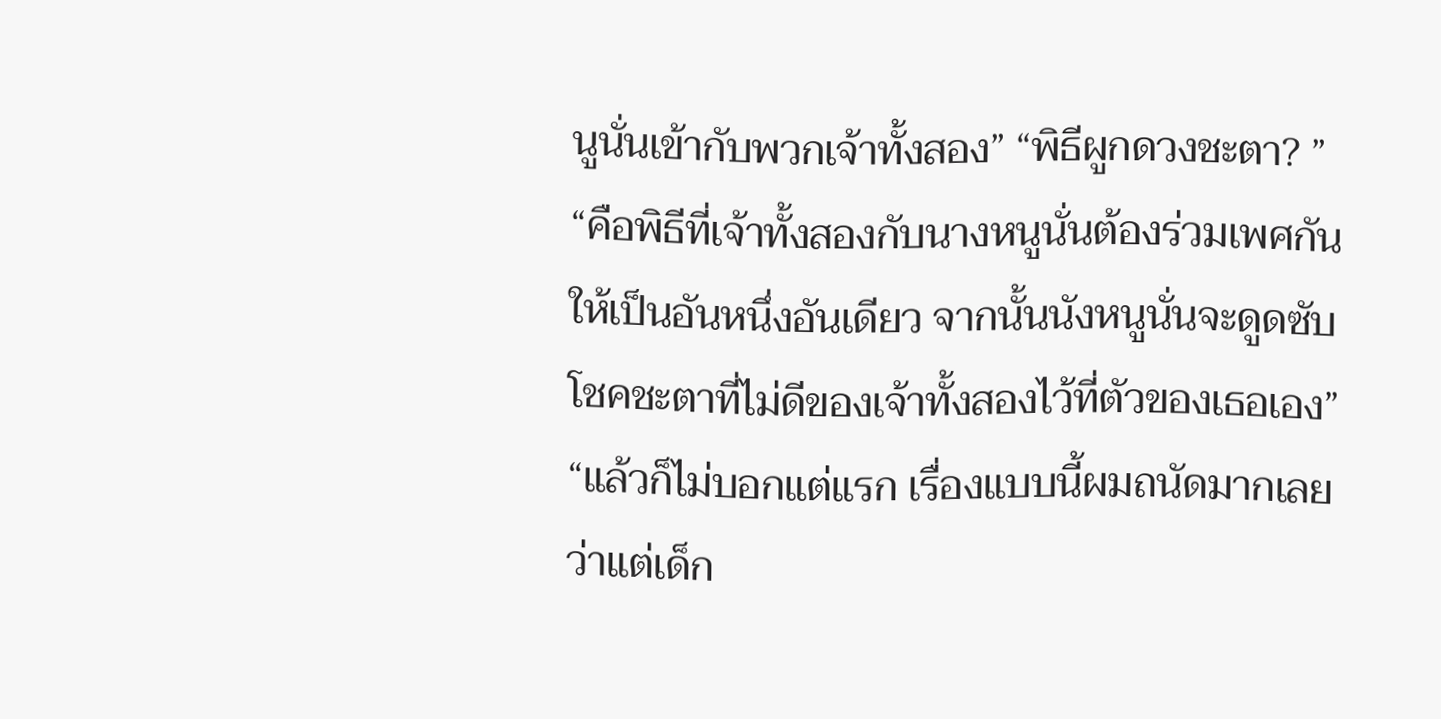นูนั่นเข้ากับพวกเจ้าทั้งสอง” “พิธีผูกดวงชะตา? ” “คือพิธีที่เจ้าทั้งสองกับนางหนูนั่นต้องร่วมเพศกัน ให้เป็นอันหนึ่งอันเดียว จากนั้นนังหนูนั่นจะดูดซับโชคชะตาที่ไม่ดีของเจ้าทั้งสองไว้ที่ตัวของเธอเอง” “แล้วก็ไม่บอกแต่แรก เรื่องแบบนี้ผมถนัดมากเลย ว่าแต่เด็ก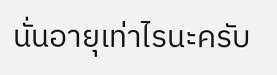นั่นอายุเท่าไรนะครับ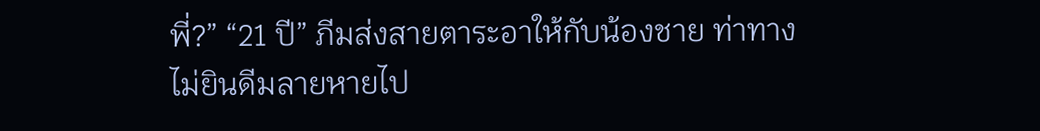พี่?” “21 ปี” ภีมส่งสายตาระอาให้กับน้องชาย ท่าทางไม่ยินดีมลายหายไป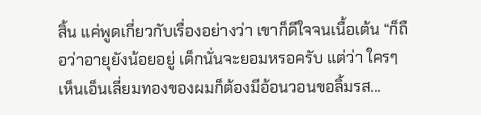สิ้น แค่พูดเกี่ยวกับเรื่องอย่างว่า เขาก็ดีใจจนเนื้อเต้น “ก็ถือว่าอายุยังน้อยอยู่ เด็กนั่นจะยอมหรอครับ แต่ว่า ใครๆ เห็นเอ็นเลี่ยมทองของผมก็ต้องมีอ้อนวอนขอลิ้มรส...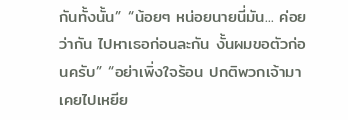กันทั้งนั้น” “น้อยๆ หน่อยนายนี่มัน... ค่อยว่ากัน ไปหาเธอก่อนละกัน งั้นผมขอตัวก่อนครับ” “อย่าเพิ่งใจร้อน ปกติพวกเจ้ามาเคยไปเหยีย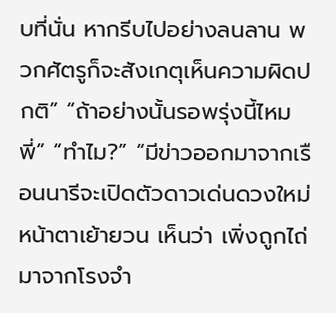บที่นั่น หากรีบไปอย่างลนลาน พวกศัตรูก็จะสังเกตุเห็นความผิดปกติ” “ถ้าอย่างนั้นรอพรุ่งนี้ไหมพี่” “ทำไม?” “มีข่าวออกมาจากเรือนนารีจะเปิดตัวดาวเด่นดวงใหม่ หน้าตาเย้ายวน เห็นว่า เพิ่งถูกไถ่มาจากโรงจำ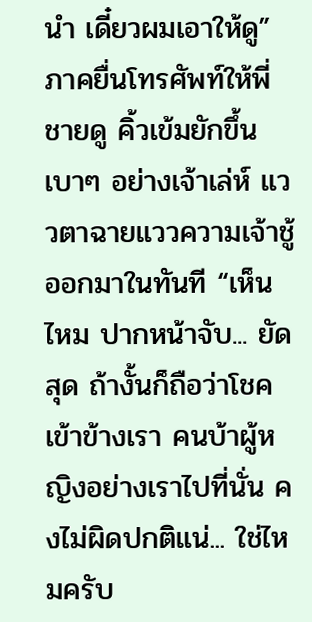นำ เดี๋ยวผมเอาให้ดู” ภาคยื่นโทรศัพท์ให้พี่ชายดู คิ้วเข้มยักขึ้นเบาๆ อย่างเจ้าเล่ห์ แววตาฉายแววความเจ้าชู้ออกมาในทันที “เห็นไหม ปากหน้าจับ... ยัดสุด ถ้างั้นก็ถือว่าโชคเข้าข้างเรา คนบ้าผู้หญิงอย่างเราไปที่นั่น คงไม่ผิดปกติแน่... ใช่ไหมครับ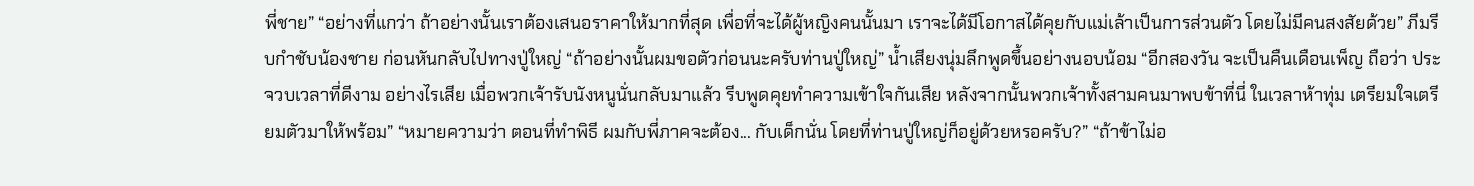พี่ชาย” “อย่างที่แกว่า ถ้าอย่างนั้นเราต้องเสนอราคาให้มากที่สุด เพื่อที่จะได้ผู้หญิงคนนั้นมา เราจะได้มีโอกาสได้คุยกับแม่เล้าเป็นการส่วนตัว โดยไม่มีคนสงสัยด้วย” ภีมรีบกำชับน้องชาย ก่อนหันกลับไปทางปู่ใหญ่ “ถ้าอย่างนั้นผมขอตัวก่อนนะครับท่านปู่ใหญ่” น้ำเสียงนุ่มลึกพูดขึ้นอย่างนอบน้อม “อีกสองวัน จะเป็นคืนเดือนเพ็ญ ถือว่า ประจวบเวลาที่ดีงาม อย่างไรเสีย เมื่อพวกเจ้ารับนังหนูนั่นกลับมาแล้ว รีบพูดคุยทำความเข้าใจกันเสีย หลังจากนั้นพวกเจ้าทั้งสามคนมาพบข้าที่นี่ ในเวลาห้าทุ่ม เตรียมใจเตรียมตัวมาให้พร้อม” “หมายความว่า ตอนที่ทำพิธี ผมกับพี่ภาคจะต้อง... กับเด็กนั่น โดยที่ท่านปู่ใหญ่ก็อยู่ด้วยหรอครับ?” “ถ้าข้าไม่อ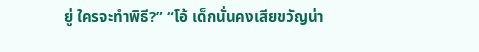ยู่ ใครจะทำพิธี?” “โอ้ เด็กนั่นคงเสียขวัญน่า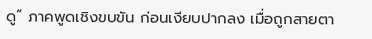ดู” ภาคพูดเชิงขบขัน ก่อนเงียบปากลง เมื่อถูกสายตา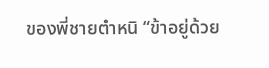ของพี่ชายตำหนิ “ข้าอยู่ด้วย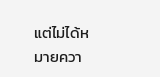แต่ไม่ได้หมายควา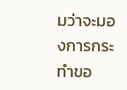มว่าจะมองการกระทำขอ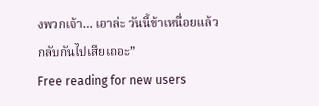งพวกเจ้า… เอาล่ะ วันนี้ข้าเหนื่อยแล้ว กลับกันไปเสียเถอะ”
Free reading for new users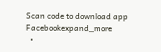Scan code to download app
Facebookexpand_more
  •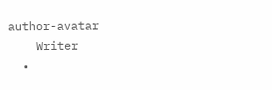author-avatar
    Writer
  •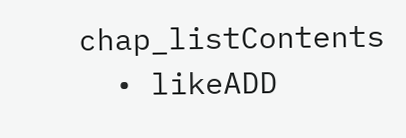chap_listContents
  • likeADD